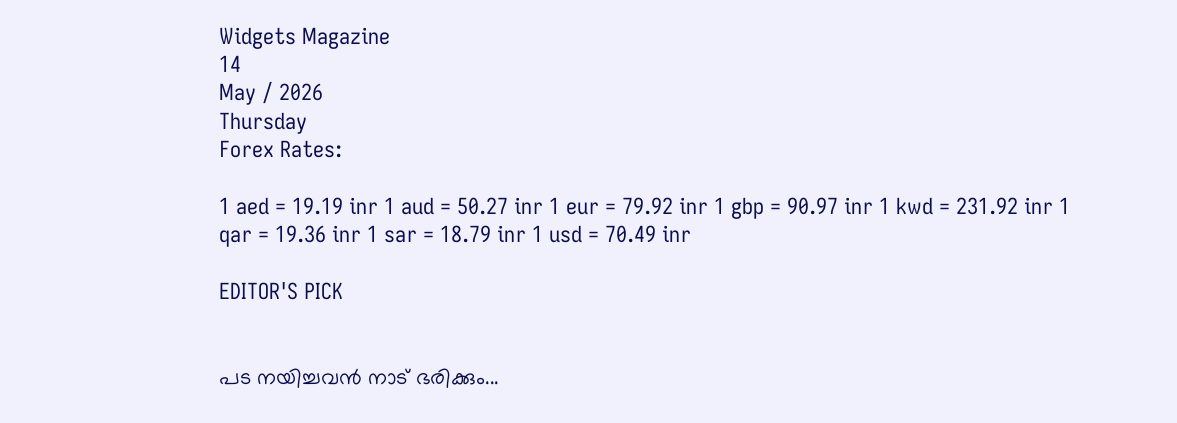Widgets Magazine
14
May / 2026
Thursday
Forex Rates:

1 aed = 19.19 inr 1 aud = 50.27 inr 1 eur = 79.92 inr 1 gbp = 90.97 inr 1 kwd = 231.92 inr 1 qar = 19.36 inr 1 sar = 18.79 inr 1 usd = 70.49 inr

EDITOR'S PICK


പട നയിച്ചവൻ നാട് ഭരിക്കും...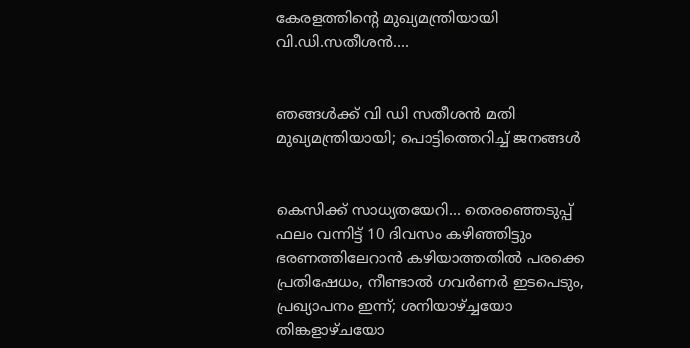കേരളത്തിന്റെ മുഖ്യമന്ത്രിയായി വി.ഡി.സതീശൻ....


ഞങ്ങൾക്ക് വി ഡി സതീശൻ മതി മുഖ്യമന്ത്രിയായി; പൊട്ടിത്തെറിച്ച് ജനങ്ങൾ


കെസിക്ക് സാധ്യതയേറി... തെരഞ്ഞെടുപ്പ് ഫലം വന്നിട്ട് 10 ദിവസം കഴിഞ്ഞിട്ടും ഭരണത്തിലേറാന്‍ കഴിയാത്തതില്‍ പരക്കെ പ്രതിഷേധം, നീണ്ടാല്‍ ഗവര്‍ണര്‍ ഇടപെടും, പ്രഖ്യാപനം ഇന്ന്; ശനിയാഴ്ച്ചയോ തിങ്കളാഴ്ചയോ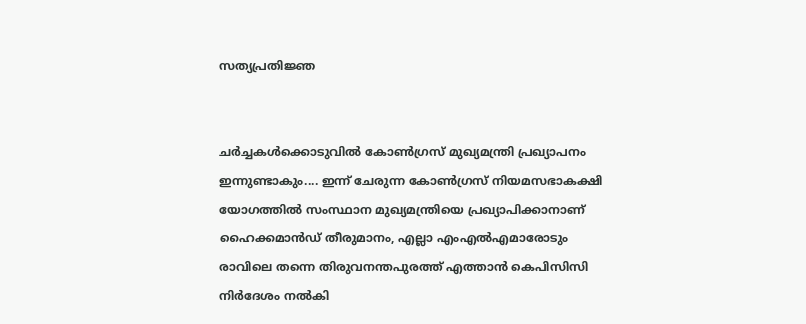സത്യപ്രതിജ്ഞ


ചർച്ചകൾക്കൊടുവിൽ കോൺഗ്രസ് മുഖ്യമന്ത്രി പ്രഖ്യാപനം ഇന്നുണ്ടാകും.... ഇന്ന് ചേരുന്ന കോൺഗ്രസ് നിയമസഭാകക്ഷി യോഗത്തിൽ സംസ്ഥാന മുഖ്യമന്ത്രിയെ പ്രഖ്യാപിക്കാനാണ് ഹൈക്കമാൻഡ് തീരുമാനം, എല്ലാ എംഎൽ‌എമാരോടും രാവിലെ തന്നെ തിരുവനന്തപുരത്ത് എത്താൻ കെപിസിസി നിർദേശം നൽകി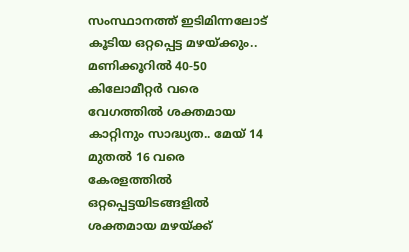സംസ്ഥാനത്ത് ഇടിമിന്നലോട് കൂടിയ ഒറ്റപ്പെട്ട മഴയ്ക്കും.. മണിക്കൂറിൽ 40-50 കിലോമീറ്റർ വരെ വേഗത്തിൽ ശക്തമായ കാറ്റിനും സാദ്ധ്യത.. മേയ് 14 മുതൽ 16 വരെ കേരളത്തിൽ ഒറ്റപ്പെട്ടയിടങ്ങളിൽ ശക്തമായ മഴയ്ക്ക്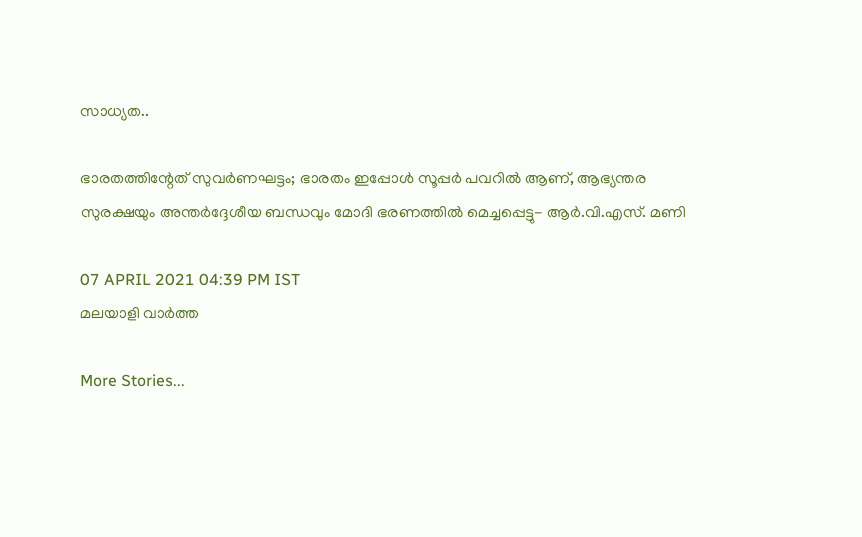സാധ്യത..

ഭാരതത്തിന്റേത് സുവര്‍ണഘട്ടം; ഭാരതം ഇപ്പോൾ സൂപ്പർ പവറിൽ ആണ്, ആഭ്യന്തര സുരക്ഷയും അന്തര്‍ദ്ദേശീയ ബന്ധവും മോദി ഭരണത്തില്‍ മെച്ചപ്പെട്ടു- ആര്‍.വി.എസ്. മണി

07 APRIL 2021 04:39 PM IST
മലയാളി വാര്‍ത്ത

More Stories...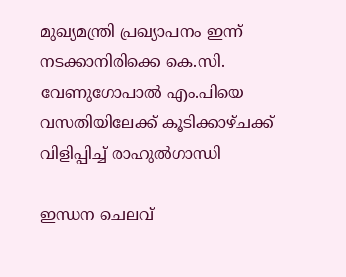മുഖ്യമന്ത്രി പ്രഖ്യാപനം ഇന്ന് നടക്കാനിരിക്കെ കെ.സി. വേണുഗോപാൽ എം.പിയെ വസതിയിലേക്ക് കൂടിക്കാഴ്ചക്ക് വിളിപ്പിച്ച് രാഹുൽഗാന്ധി

ഇന്ധന ചെലവ്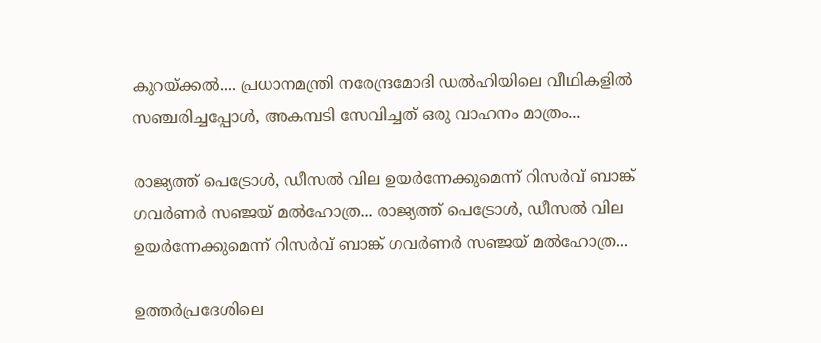കുറയ്ക്കൽ.... പ്രധാനമന്ത്രി നരേന്ദ്രമോദി ഡൽഹിയിലെ വീഥികളിൽ സഞ്ചരിച്ചപ്പോൾ, അകമ്പടി സേവിച്ചത് ഒരു വാഹനം മാത്രം...

രാജ്യത്ത് പെട്രോൾ, ഡീസൽ വില ഉയർന്നേക്കുമെന്ന് റിസർവ് ബാങ്ക് ഗവർണർ സഞ്ജയ് മൽഹോത്ര... രാജ്യത്ത് പെട്രോൾ, ഡീസൽ വില ഉയർന്നേക്കുമെന്ന് റിസർവ് ബാങ്ക് ഗവർണർ സഞ്ജയ് മൽഹോത്ര...

ഉത്തർപ്രദേശിലെ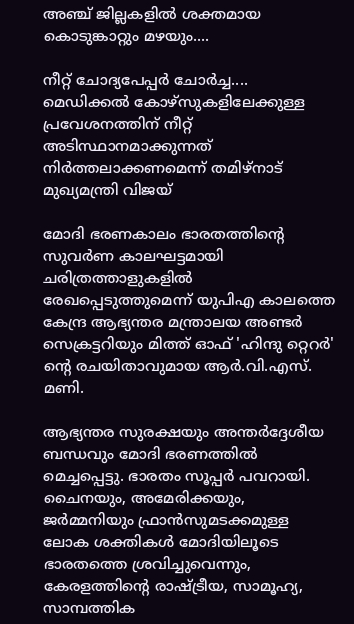അഞ്ച് ജില്ലകളിൽ ശക്തമായ കൊടുങ്കാറ്റും മഴയും....

നീറ്റ് ചോദ്യപേപ്പർ ചോർച്ച.... മെഡിക്കൽ കോഴ്‌സുകളിലേക്കുള്ള പ്രവേശനത്തിന് നീറ്റ് അടിസ്ഥാനമാക്കുന്നത് നിർത്തലാക്കണമെന്ന് തമിഴ്‌നാട് മുഖ്യമന്ത്രി വിജയ്

മോദി ഭരണകാലം ഭാരതത്തിന്റെ സുവര്‍ണ കാലഘട്ടമായി ചരിത്രത്താളുകളില്‍ രേഖപ്പെടുത്തുമെന്ന് യുപിഎ കാലത്തെ കേന്ദ്ര ആഭ്യന്തര മന്ത്രാലയ അണ്ടര്‍ സെക്രട്ടറിയും മിത്ത് ഓഫ് 'ഹിന്ദു റ്റെറര്‍' ന്റെ രചയിതാവുമായ ആര്‍.വി.എസ്. മണി.

ആഭ്യന്തര സുരക്ഷയും അന്തര്‍ദ്ദേശീയ ബന്ധവും മോദി ഭരണത്തില്‍ മെച്ചപ്പെട്ടു. ഭാരതം സൂപ്പര്‍ പവറായി. ചൈനയും, അമേരിക്കയും, ജര്‍മ്മനിയും ഫ്രാന്‍സുമടക്കമുള്ള ലോക ശക്തികള്‍ മോദിയിലൂടെ ഭാരതത്തെ ശ്രവിച്ചുവെന്നും, കേരളത്തിന്റെ രാഷ്ട്രീയ, സാമൂഹ്യ, സാമ്പത്തിക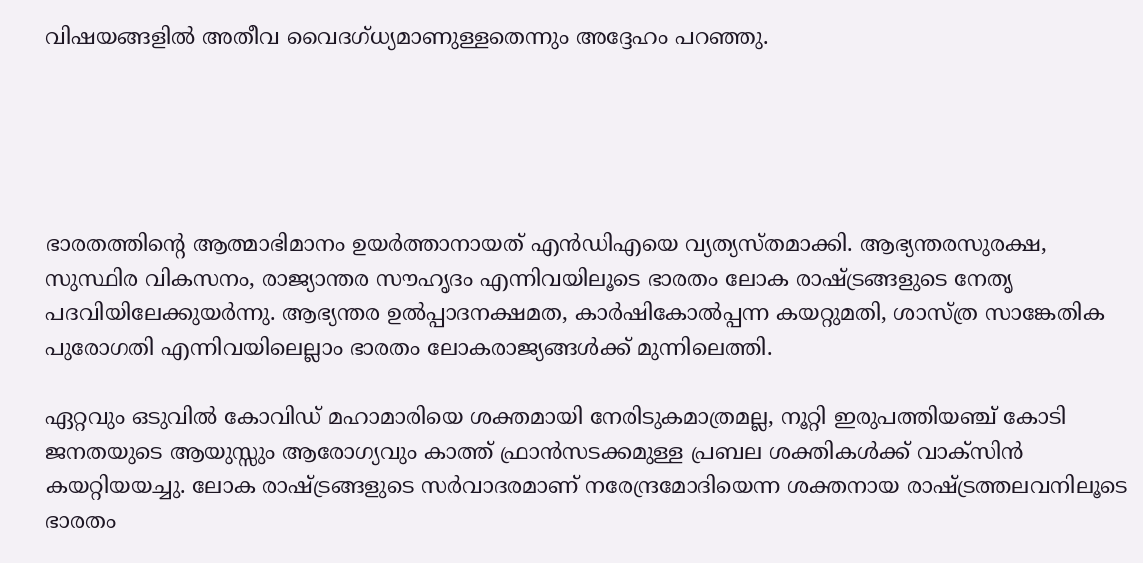വിഷയങ്ങളില്‍ അതീവ വൈദഗ്ധ്യമാണുള്ളതെന്നും അദ്ദേഹം പറഞ്ഞു.





ഭാരതത്തിന്റെ ആത്മാഭിമാനം ഉയര്‍ത്താനായത് എന്‍ഡിഎയെ വ്യത്യസ്തമാക്കി. ആഭ്യന്തരസുരക്ഷ, സുസ്ഥിര വികസനം, രാജ്യാന്തര സൗഹൃദം എന്നിവയിലൂടെ ഭാരതം ലോക രാഷ്ട്രങ്ങളുടെ നേതൃ പദവിയിലേക്കുയര്‍ന്നു. ആഭ്യന്തര ഉല്‍പ്പാദനക്ഷമത, കാര്‍ഷികോല്‍പ്പന്ന കയറ്റുമതി, ശാസ്ത്ര സാങ്കേതിക പുരോഗതി എന്നിവയിലെല്ലാം ഭാരതം ലോകരാജ്യങ്ങള്‍ക്ക് മുന്നിലെത്തി.

ഏറ്റവും ഒടുവില്‍ കോവിഡ് മഹാമാരിയെ ശക്തമായി നേരിടുകമാത്രമല്ല, നൂറ്റി ഇരുപത്തിയഞ്ച് കോടി ജനതയുടെ ആയുസ്സും ആരോഗ്യവും കാത്ത് ഫ്രാന്‍സടക്കമുള്ള പ്രബല ശക്തികള്‍ക്ക് വാക്‌സിന്‍ കയറ്റിയയച്ചു. ലോക രാഷ്ട്രങ്ങളുടെ സര്‍വാദരമാണ് നരേന്ദ്രമോദിയെന്ന ശക്തനായ രാഷ്ട്രത്തലവനിലൂടെ ഭാരതം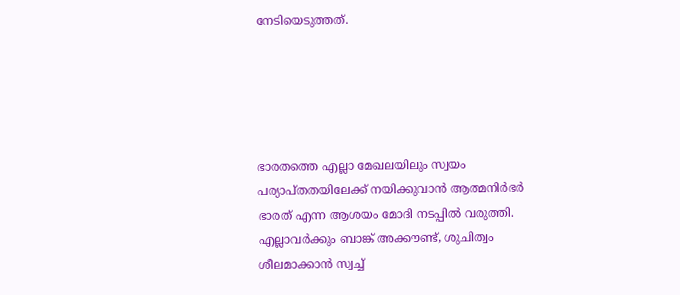നേടിയെടുത്തത്.





ഭാരതത്തെ എല്ലാ മേഖലയിലും സ്വയം പര്യാപ്തതയിലേക്ക് നയിക്കുവാന്‍ ആത്മനിര്‍ഭര്‍ ഭാരത് എന്ന ആശയം മോദി നടപ്പില്‍ വരുത്തി. എല്ലാവർക്കും ബാങ്ക് അക്കൗണ്ട്, ശുചിത്വം ശീലമാക്കാന്‍ സ്വച്ച്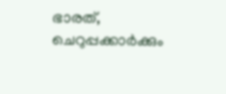ഭാരത്, ചെറുപ്പക്കാര്‍ക്കും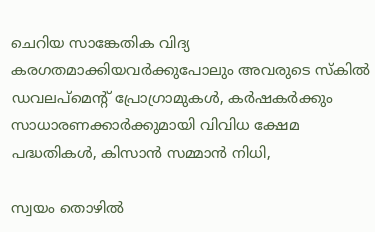ചെറിയ സാങ്കേതിക വിദ്യ കരഗതമാക്കിയവര്‍ക്കുപോലും അവരുടെ സ്‌കില്‍ ഡവലപ്‌മെന്റ് പ്രോഗ്രാമുകള്‍, കര്‍ഷകര്‍ക്കും സാധാരണക്കാര്‍ക്കുമായി വിവിധ ക്ഷേമ പദ്ധതികള്‍, കിസാന്‍ സമ്മാന്‍ നിധി,

സ്വയം തൊഴില്‍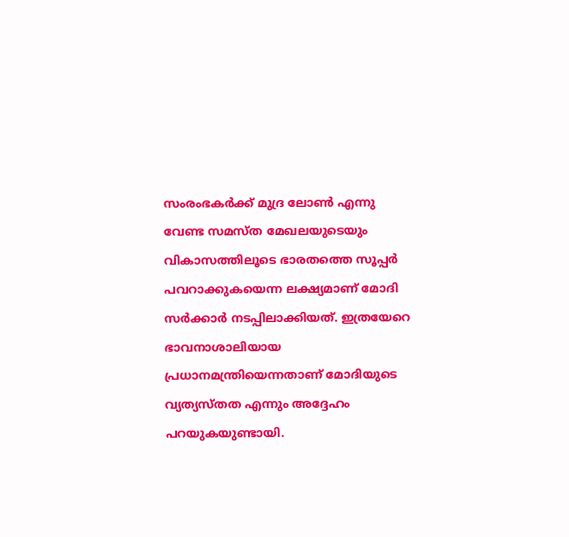സംരംഭകര്‍ക്ക് മുദ്ര ലോണ്‍ എന്നു വേണ്ട സമസ്ത മേഖലയുടെയും വികാസത്തിലൂടെ ഭാരതത്തെ സൂപ്പര്‍ പവറാക്കുകയെന്ന ലക്ഷ്യമാണ് മോദി സര്‍ക്കാര്‍ നടപ്പിലാക്കിയത്. ഇത്രയേറെ ഭാവനാശാലിയായ പ്രധാനമന്ത്രിയെന്നതാണ് മോദിയുടെ വ്യത്യസ്തത എന്നും അദ്ദേഹം പറയുകയുണ്ടായി.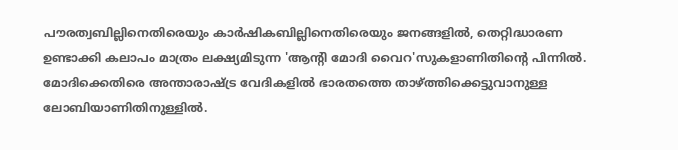പൗരത്വബില്ലിനെതിരെയും കാര്‍ഷികബില്ലിനെതിരെയും ജനങ്ങളില്‍, തെറ്റിദ്ധാരണ ഉണ്ടാക്കി കലാപം മാത്രം ലക്ഷ്യമിടുന്ന 'ആന്റി മോദി വൈറ'സുകളാണിതിന്റെ പിന്നില്‍. മോദിക്കെതിരെ അന്താരാഷ്ട്ര വേദികളില്‍ ഭാരതത്തെ താഴ്ത്തിക്കെട്ടുവാനുള്ള ലോബിയാണിതിനുള്ളില്‍.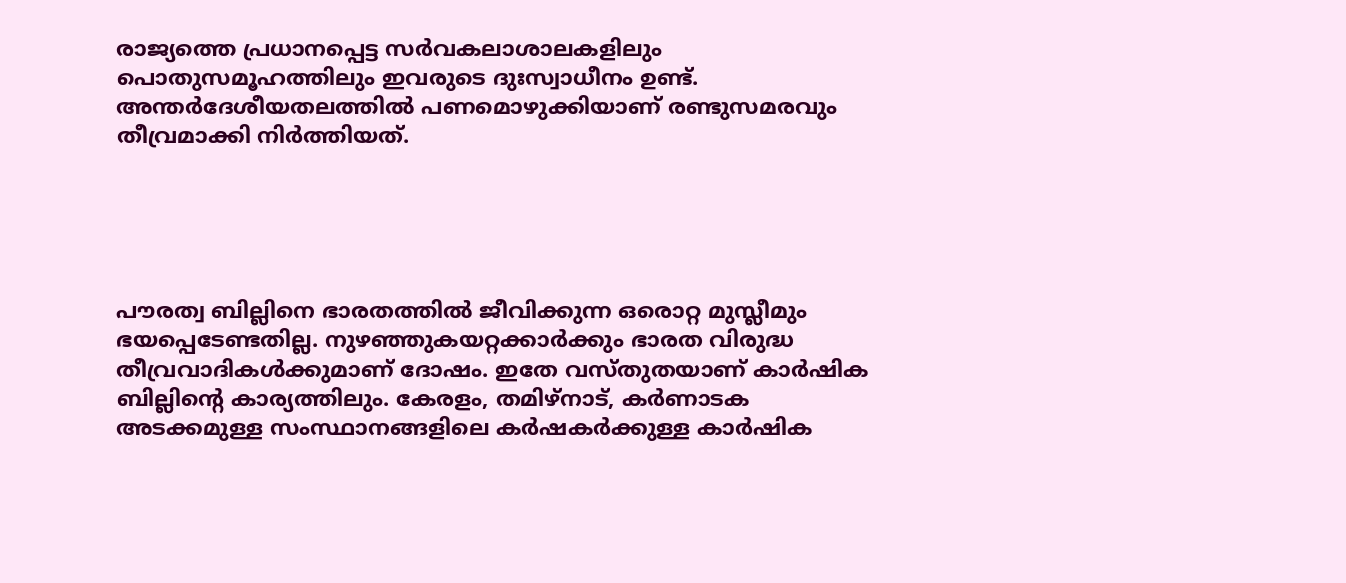രാജ്യത്തെ പ്രധാനപ്പെട്ട സര്‍വകലാശാലകളിലും പൊതുസമൂഹത്തിലും ഇവരുടെ ദുഃസ്വാധീനം ഉണ്ട്. അന്തര്‍ദേശീയതലത്തില്‍ പണമൊഴുക്കിയാണ് രണ്ടുസമരവും തീവ്രമാക്കി നിര്‍ത്തിയത്.





പൗരത്വ ബില്ലിനെ ഭാരതത്തില്‍ ജീവിക്കുന്ന ഒരൊറ്റ മുസ്ലീമും ഭയപ്പെടേണ്ടതില്ല. നുഴഞ്ഞുകയറ്റക്കാര്‍ക്കും ഭാരത വിരുദ്ധ തീവ്രവാദികള്‍ക്കുമാണ് ദോഷം. ഇതേ വസ്തുതയാണ് കാര്‍ഷിക ബില്ലിന്റെ കാര്യത്തിലും. കേരളം, തമിഴ്‌നാട്, കര്‍ണാടക അടക്കമുള്ള സംസ്ഥാനങ്ങളിലെ കര്‍ഷകര്‍ക്കുള്ള കാര്‍ഷിക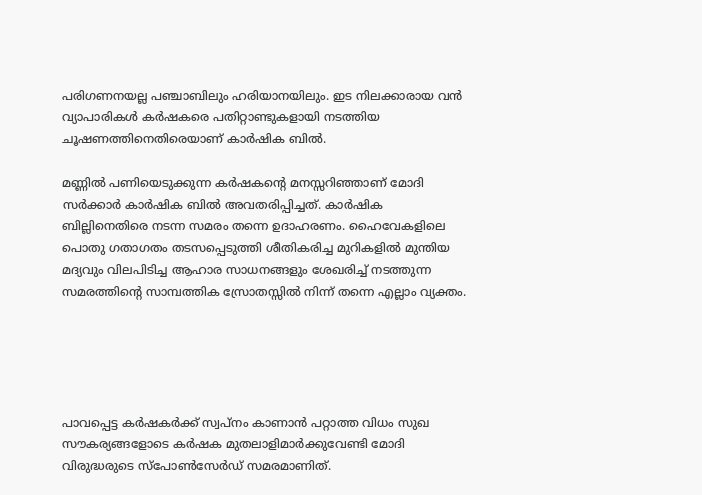പരിഗണനയല്ല പഞ്ചാബിലും ഹരിയാനയിലും. ഇട നിലക്കാരായ വന്‍ വ്യാപാരികള്‍ കര്‍ഷകരെ പതിറ്റാണ്ടുകളായി നടത്തിയ ചൂഷണത്തിനെതിരെയാണ് കാര്‍ഷിക ബില്‍.

മണ്ണില്‍ പണിയെടുക്കുന്ന കര്‍ഷകന്റെ മനസ്സറിഞ്ഞാണ് മോദി സര്‍ക്കാര്‍ കാര്‍ഷിക ബില്‍ അവതരിപ്പിച്ചത്. കാര്‍ഷിക ബില്ലിനെതിരെ നടന്ന സമരം തന്നെ ഉദാഹരണം. ഹൈവേകളിലെ പൊതു ഗതാഗതം തടസപ്പെടുത്തി ശീതികരിച്ച മുറികളില്‍ മുന്തിയ മദ്യവും വിലപിടിച്ച ആഹാര സാധനങ്ങളും ശേഖരിച്ച് നടത്തുന്ന സമരത്തിന്റെ സാമ്പത്തിക സ്രോതസ്സില്‍ നിന്ന് തന്നെ എല്ലാം വ്യക്തം.





പാവപ്പെട്ട കര്‍ഷകര്‍ക്ക് സ്വപ്‌നം കാണാന്‍ പറ്റാത്ത വിധം സുഖ സൗകര്യങ്ങളോടെ കര്‍ഷക മുതലാളിമാര്‍ക്കുവേണ്ടി മോദി വിരുദ്ധരുടെ സ്‌പോണ്‍സേര്‍ഡ് സമരമാണിത്.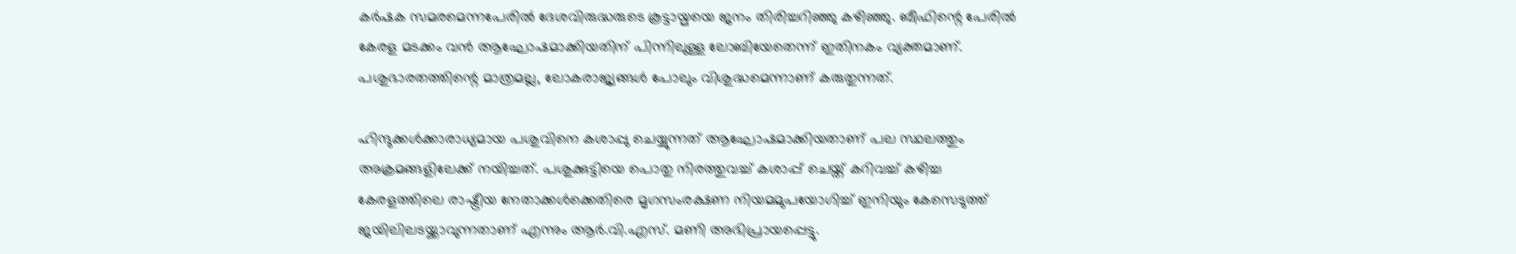കര്‍ഷക സമരമെന്നപേരില്‍ ദേശവിരുദ്ധരുടെ കൂട്ടായ്മയെ ജനം തിരിച്ചറിഞ്ഞു കഴിഞ്ഞു. ബീഫിന്റെ പേരില്‍ കേരള മടക്കം വന്‍ ആഘോഷമാക്കിയതിന് പിന്നിലുള്ള ലോബിയേതെന്ന് ഇതിനകം വ്യക്തമാണ്. പശുഭാരതത്തിന്റെ മാത്രമല്ല, ലോകരാജ്യങ്ങള്‍ പോലും വിശുദ്ധമെന്നാണ് കരുതുന്നത്.

ഹിന്ദുക്കള്‍ക്കാരാധ്യമായ പശുവിനെ കശാപ്പു ചെയ്യുന്നത് ആഘോഷമാക്കിയതാണ് പല സ്ഥലത്തും അക്രമങ്ങളിലേക്ക് നയിച്ചത്. പശുക്കുട്ടിയെ പൊതു നിരത്തുവച്ച് കശാപ്പ് ചെയ്ത് കറിവച്ച് കഴിച്ച കേരളത്തിലെ രാഷ്ട്രീയ നേതാക്കള്‍ക്കെതിരെ മൃഗസംരക്ഷണ നിയമമുപയോഗിച്ച് ഇനിയും കേസെടുത്ത് ജയിലിലടയ്ക്കാവുന്നതാണ് എന്നും ആര്‍.വി.എസ്. മണി അഭിപ്രായപ്പെട്ടു.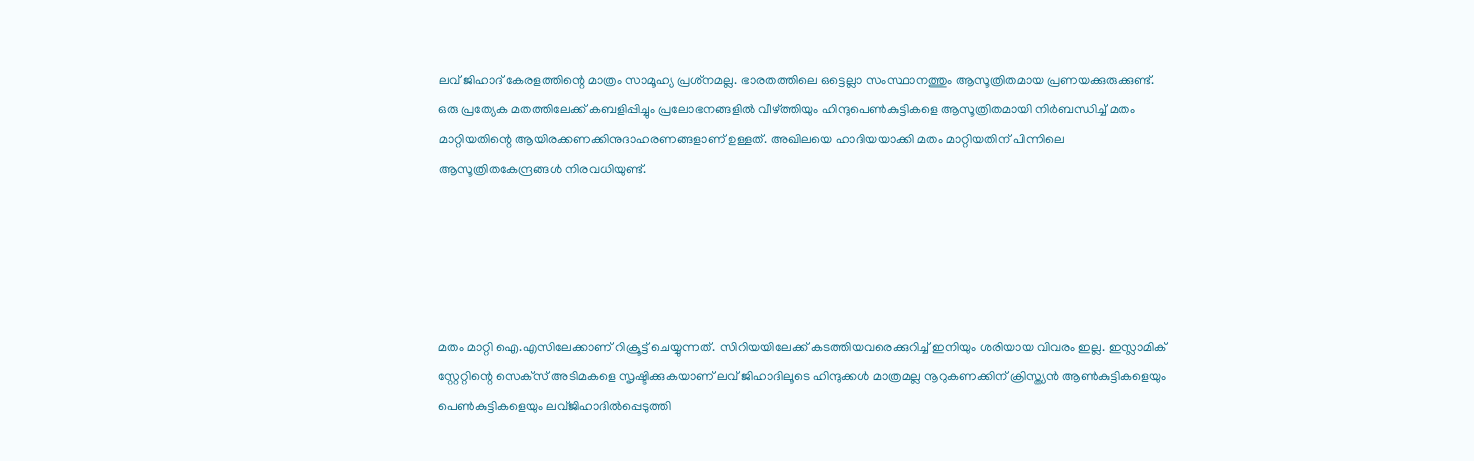ലവ് ജിഹാദ് കേരളത്തിന്റെ മാത്രം സാമൂഹ്യ പ്രശ്‌നമല്ല. ഭാരതത്തിലെ ഒട്ടെല്ലാ സംസ്ഥാനത്തും ആസൂത്രിതമായ പ്രണയക്കുരുക്കുണ്ട്. ഒരു പ്രത്യേക മതത്തിലേക്ക് കബളിപ്പിച്ചും പ്രലോഭനങ്ങളില്‍ വീഴ്ത്തിയും ഹിന്ദുപെണ്‍കുട്ടികളെ ആസൂത്രിതമായി നിര്‍ബന്ധിച്ച് മതം മാറ്റിയതിന്റെ ആയിരക്കണക്കിനുദാഹരണങ്ങളാണ് ഉള്ളത്. അഖിലയെ ഹാദിയയാക്കി മതം മാറ്റിയതിന് പിന്നിലെ ആസൂത്രിതകേന്ദ്രങ്ങള്‍ നിരവധിയുണ്ട്.





മതം മാറ്റി ഐ.എസിലേക്കാണ് റിക്രൂട്ട് ചെയ്യുന്നത്. സിറിയയിലേക്ക് കടത്തിയവരെക്കുറിച്ച് ഇനിയും ശരിയായ വിവരം ഇല്ല. ഇസ്ലാമിക് സ്റ്റേറ്റിന്റെ സെക്‌സ് അടിമകളെ സൃഷ്ടിക്കുകയാണ് ലവ് ജിഹാദിലൂടെ ഹിന്ദുക്കള്‍ മാത്രമല്ല നൂറുകണക്കിന് ക്രിസ്ത്യന്‍ ആണ്‍കുട്ടികളെയും പെണ്‍കുട്ടികളെയും ലവ്ജിഹാദില്‍പ്പെടുത്തി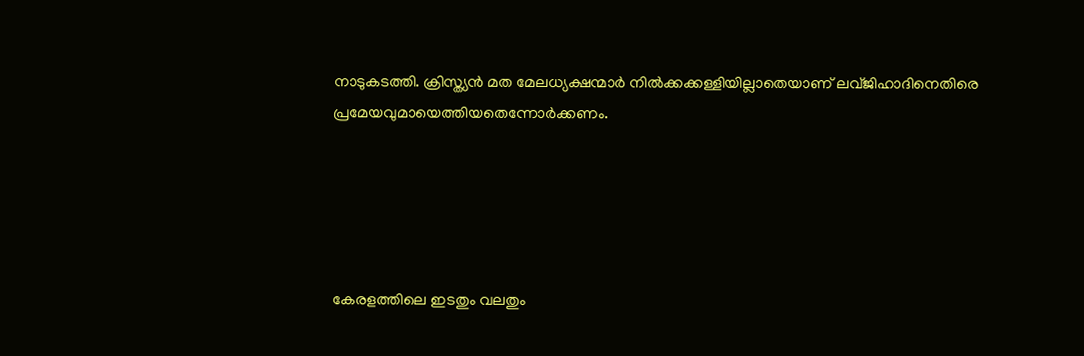നാടുകടത്തി. ക്രിസ്ത്യന്‍ മത മേലധ്യക്ഷന്മാര്‍ നില്‍ക്കക്കള്ളിയില്ലാതെയാണ് ലവ്ജിഹാദിനെതിരെ പ്രമേയവുമായെത്തിയതെന്നോര്‍ക്കണം.





കേരളത്തിലെ ഇടതും വലതും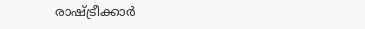രാഷ്ട്രീക്കാര്‍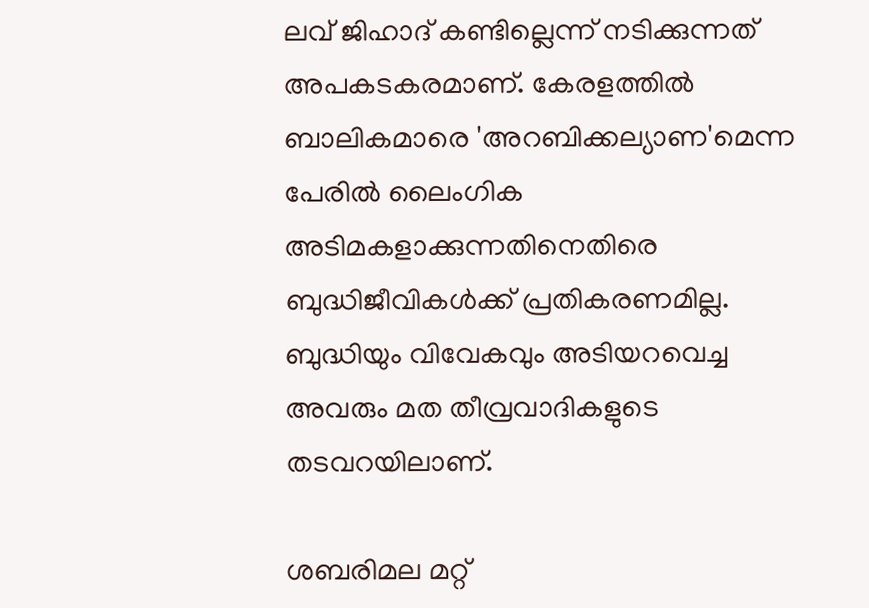ലവ് ജിഹാദ് കണ്ടില്ലെന്ന് നടിക്കുന്നത് അപകടകരമാണ്. കേരളത്തില്‍ ബാലികമാരെ 'അറബിക്കല്യാണ'മെന്ന പേരില്‍ ലൈംഗിക അടിമകളാക്കുന്നതിനെതിരെ ബുദ്ധിജീവികള്‍ക്ക് പ്രതികരണമില്ല. ബുദ്ധിയും വിവേകവും അടിയറവെച്ച അവരും മത തീവ്രവാദികളുടെ തടവറയിലാണ്.

ശബരിമല മറ്റ്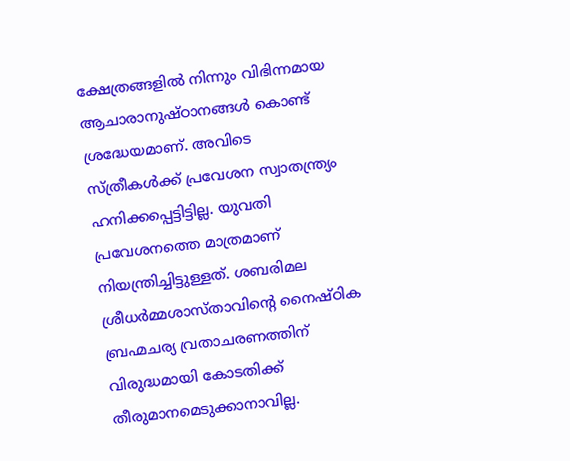ക്ഷേത്രങ്ങളില്‍ നിന്നും വിഭിന്നമായ ആചാരാനുഷ്ഠാനങ്ങള്‍ കൊണ്ട് ശ്രദ്ധേയമാണ്. അവിടെ സ്ത്രീകള്‍ക്ക് പ്രവേശന സ്വാതന്ത്ര്യം ഹനിക്കപ്പെട്ടിട്ടില്ല. യുവതി പ്രവേശനത്തെ മാത്രമാണ് നിയന്ത്രിച്ചിട്ടുള്ളത്. ശബരിമല ശ്രീധര്‍മ്മശാസ്താവിന്റെ നൈഷ്ഠിക ബ്രഹ്മചര്യ വ്രതാചരണത്തിന് വിരുദ്ധമായി കോടതിക്ക് തീരുമാനമെടുക്കാനാവില്ല.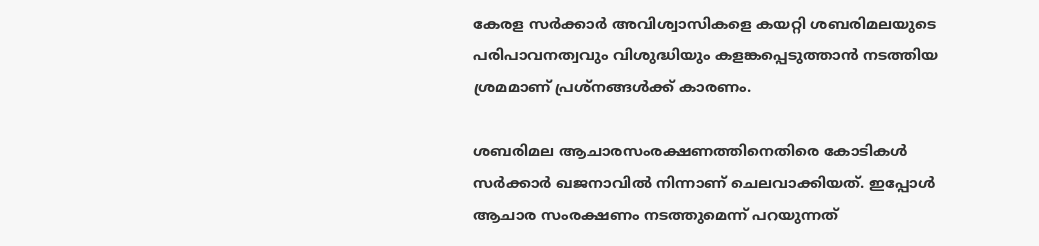കേരള സര്‍ക്കാര്‍ അവിശ്വാസികളെ കയറ്റി ശബരിമലയുടെ പരിപാവനത്വവും വിശുദ്ധിയും കളങ്കപ്പെടുത്താന്‍ നടത്തിയ ശ്രമമാണ് പ്രശ്‌നങ്ങള്‍ക്ക് കാരണം.

ശബരിമല ആചാരസംരക്ഷണത്തിനെതിരെ കോടികള്‍ സര്‍ക്കാര്‍ ഖജനാവില്‍ നിന്നാണ് ചെലവാക്കിയത്. ഇപ്പോള്‍ ആചാര സംരക്ഷണം നടത്തുമെന്ന് പറയുന്നത്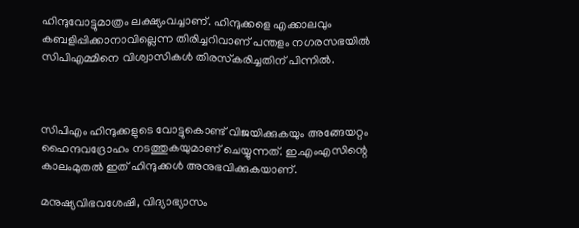ഹിന്ദുവോട്ടുമാത്രം ലക്ഷ്യംവച്ചാണ്. ഹിന്ദുക്കളെ എക്കാലവും കബളിപ്പിക്കാനാവില്ലെന്ന തിരിച്ചറിവാണ് പന്തളം നഗരസഭയില്‍ സിപിഎമ്മിനെ വിശ്വാസികള്‍ തിരസ്‌കരിച്ചതിന് പിന്നില്‍.



സിപിഎം ഹിന്ദുക്കളുടെ വോട്ടുകൊണ്ട് വിജയിക്കുകയും അങ്ങേയറ്റം ഹൈന്ദവദ്രോഹം നടത്തുകയുമാണ് ചെയ്യുന്നത്. ഇ.എംഎസിന്റെ കാലംമുതല്‍ ഇത് ഹിന്ദുക്കള്‍ അനുഭവിക്കുകയാണ്.

മനുഷ്യവിഭവശേഷി, വിദ്യാഭ്യാസം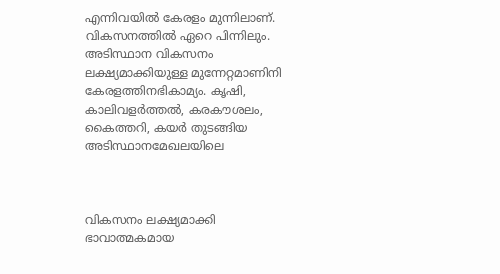എന്നിവയില്‍ കേരളം മുന്നിലാണ്. വികസനത്തില്‍ ഏറെ പിന്നിലും. അടിസ്ഥാന വികസനം ലക്ഷ്യമാക്കിയുള്ള മുന്നേറ്റമാണിനി കേരളത്തിനഭികാമ്യം. കൃഷി, കാലിവളര്‍ത്തല്‍, കരകൗശലം, കൈത്തറി, കയര്‍ തുടങ്ങിയ അടിസ്ഥാനമേഖലയിലെ



വികസനം ലക്ഷ്യമാക്കി ഭാവാത്മകമായ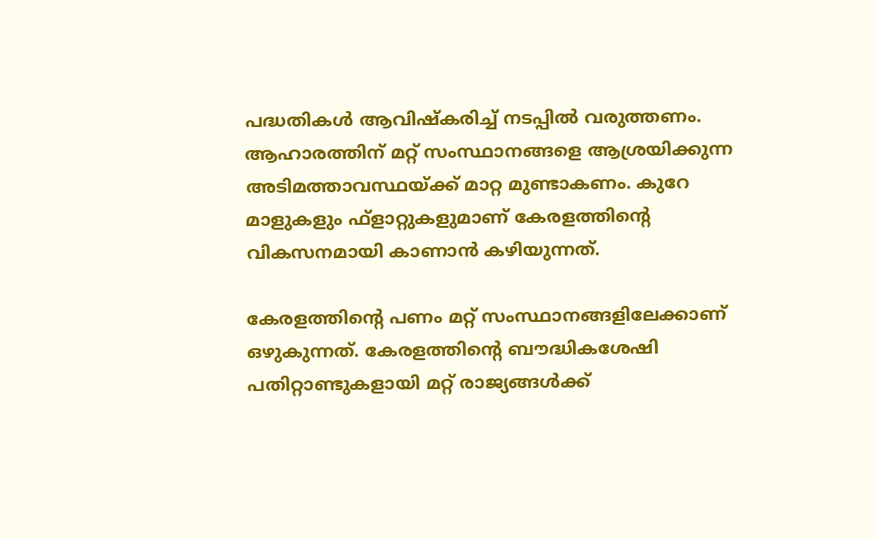പദ്ധതികള്‍ ആവിഷ്‌കരിച്ച് നടപ്പില്‍ വരുത്തണം. ആഹാരത്തിന് മറ്റ് സംസ്ഥാനങ്ങളെ ആശ്രയിക്കുന്ന അടിമത്താവസ്ഥയ്ക്ക് മാറ്റ മുണ്ടാകണം. കുറേ മാളുകളും ഫ്ളാറ്റുകളുമാണ് കേരളത്തിന്റെ വികസനമായി കാണാന്‍ കഴിയുന്നത്.

കേരളത്തിന്റെ പണം മറ്റ് സംസ്ഥാനങ്ങളിലേക്കാണ് ഒഴുകുന്നത്. കേരളത്തിന്റെ ബൗദ്ധികശേഷി പതിറ്റാണ്ടുകളായി മറ്റ് രാജ്യങ്ങള്‍ക്ക്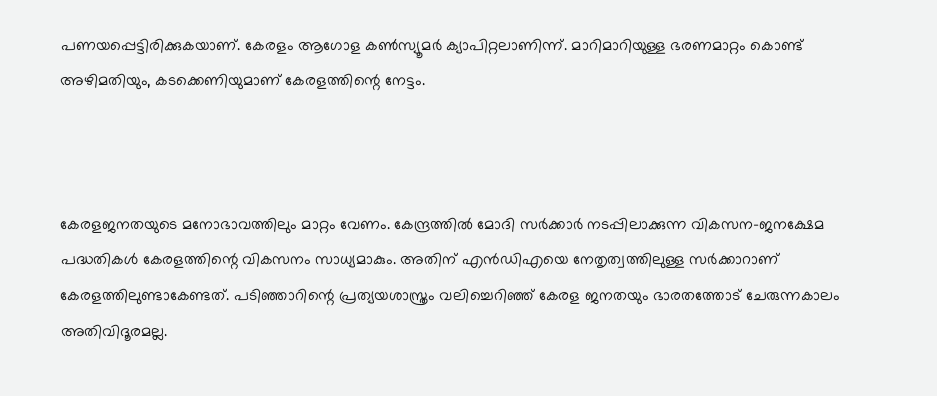പണയപ്പെട്ടിരിക്കുകയാണ്. കേരളം ആഗോള കണ്‍സ്യൂമര്‍ ക്യാപിറ്റലാണിന്ന്. മാറിമാറിയുള്ള ഭരണമാറ്റം കൊണ്ട് അഴിമതിയും, കടക്കെണിയുമാണ് കേരളത്തിന്റെ നേട്ടം.



കേരളജനതയുടെ മനോഭാവത്തിലും മാറ്റം വേണം. കേന്ദ്രത്തില്‍ മോദി സര്‍ക്കാര്‍ നടപ്പിലാക്കുന്ന വികസന-ജനക്ഷേമ പദ്ധതികള്‍ കേരളത്തിന്റെ വികസനം സാധ്യമാകും. അതിന് എന്‍ഡിഎയെ നേതൃത്വത്തിലുള്ള സര്‍ക്കാറാണ് കേരളത്തിലുണ്ടാകേണ്ടത്. പടിഞ്ഞാറിന്റെ പ്രത്യയശാസ്ത്രം വലിച്ചെറിഞ്ഞ് കേരള ജനതയും ഭാരതത്തോട് ചേരുന്നകാലം അതിവിദൂരമല്ല.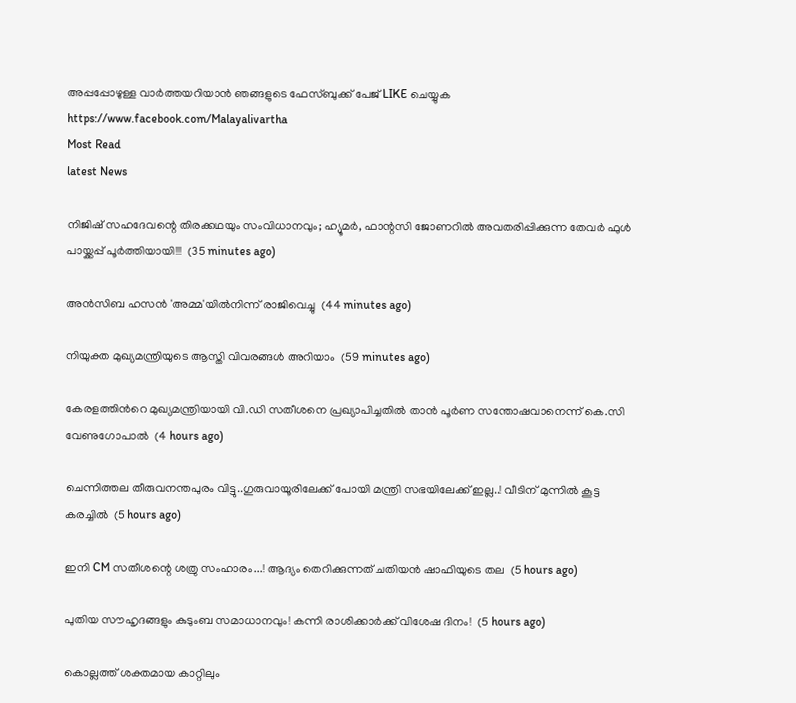അപ്പപ്പോഴുള്ള വാര്‍ത്തയറിയാന്‍ ഞങ്ങളുടെ ഫേസ്‌ബുക്ക്‌ പേജ് LIKE ചെയ്യുക
https://www.facebook.com/Malayalivartha
Most Read
latest News

നിജിഷ് സഹദേവന്റെ തിരക്കഥയും സംവിധാനവും; ഹ്യൂമർ, ഫാന്റസി ജോണറിൽ അവതരിപ്പിക്കുന്ന തേവർ ഫുൾ പായ്ക്കപ്പ് പൂർത്തിയായി!!!  (35 minutes ago)

അന്‍സിബ ഹസന്‍ 'അമ്മ'യില്‍നിന്ന് രാജിവെച്ചു  (44 minutes ago)

നിയുക്ത മുഖ്യമന്ത്രിയുടെ ആസ്തി വിവരങ്ങള്‍ അറിയാം  (59 minutes ago)

കേരളത്തിന്‍റെ മുഖ്യമന്ത്രിയായി വി.ഡി സതീശനെ പ്രഖ്യാപിച്ചതിൽ താൻ പൂര്‍ണ സന്തോഷവാനെന്ന് കെ.സി വേണുഗോപാൽ  (4 hours ago)

ചെന്നിത്തല തീരുവനന്തപുരം വിട്ടു..ഗുരുവായൂരിലേക്ക് പോയി മന്ത്രി സഭയിലേക്ക് ഇല്ല..! വീടിന് മുന്നിൽ കൂട്ട കരച്ചിൽ  (5 hours ago)

ഇനി CM സതീശന്റെ ശത്രു സംഹാരം...! ആദ്യം തെറിക്കുന്നത് ചതിയൻ ഷാഫിയുടെ തല  (5 hours ago)

പുതിയ സൗഹൃദങ്ങളും കുടുംബ സമാധാനവും! കന്നി രാശിക്കാർക്ക് വിശേഷ ദിനം!  (5 hours ago)

കൊല്ലത്ത് ശക്തമായ കാറ്റിലും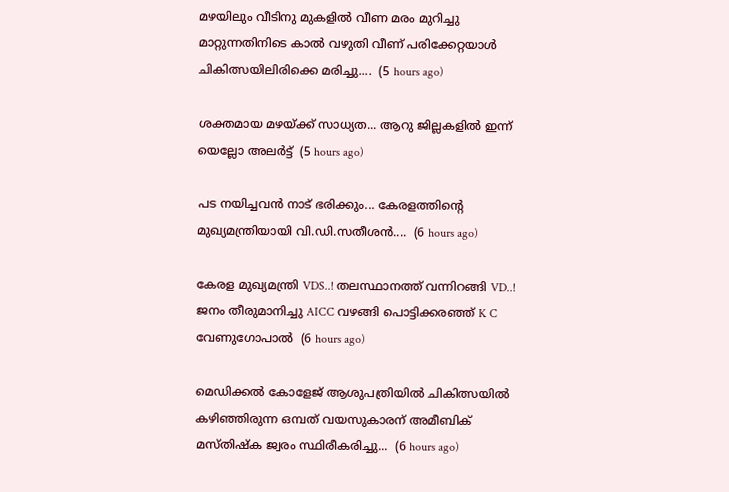മഴയിലും വീടിനു മുകളിൽ വീണ മരം മുറിച്ചു മാറ്റുന്നതിനിടെ കാൽ വഴുതി വീണ് പരിക്കേറ്റയാൾ ചികിത്സയിലിരിക്കെ മരിച്ചു....  (5 hours ago)

ശക്തമായ മഴയ്ക്ക് സാധ്യത... ആറു ജില്ലകളില്‍ ഇന്ന് യെല്ലോ അലർട്ട്  (5 hours ago)

പട നയിച്ചവൻ നാട് ഭരിക്കും... കേരളത്തിന്റെ മുഖ്യമന്ത്രിയായി വി.ഡി.സതീശൻ....  (6 hours ago)

കേരള മുഖ്യമന്ത്രി VDS..! തലസ്ഥാനത്ത് വന്നിറങ്ങി VD..! ജനം തീരുമാനിച്ചു AICC വഴങ്ങി പൊട്ടിക്കരഞ്ഞ് K C വേണുഗോപാൽ  (6 hours ago)

മെഡിക്കൽ കോളേജ് ആശുപത്രിയിൽ ചികിത്സയിൽ കഴിഞ്ഞിരുന്ന ഒമ്പത് വയസുകാരന് അമീബിക് മസ്‌തിഷ്‌ക ജ്വരം സ്ഥിരീകരിച്ചു...  (6 hours ago)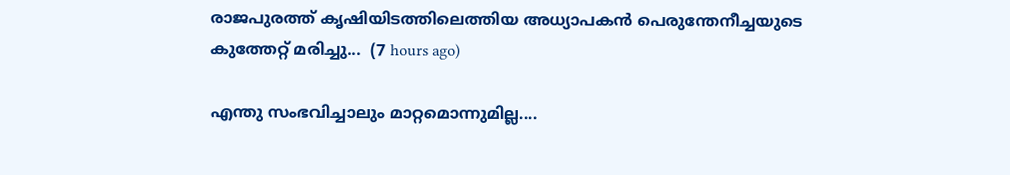രാജപുരത്ത് കൃഷിയിടത്തിലെത്തിയ അധ്യാപകൻ പെരുന്തേനീച്ചയുടെ കുത്തേറ്റ് മരിച്ചു...  (7 hours ago)

എന്തു സംഭവിച്ചാലും മാറ്റമൊന്നുമില്ല....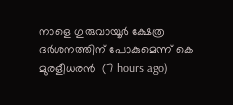നാളെ ഗുരുവായൂർ ക്ഷേത്ര ദർശനത്തിന് പോകുമെന്ന് കെ മുരളീധരൻ  (7 hours ago)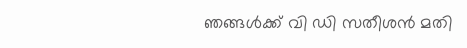ഞങ്ങൾക്ക് വി ഡി സതീശൻ മതി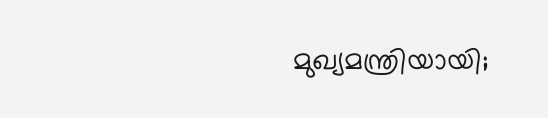മുഖ്യമന്ത്രിയായി;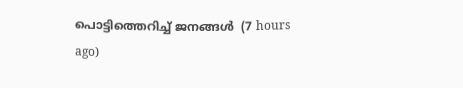പൊട്ടിത്തെറിച്ച് ജനങ്ങൾ  (7 hours ago)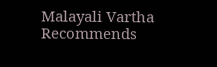Malayali Vartha Recommends